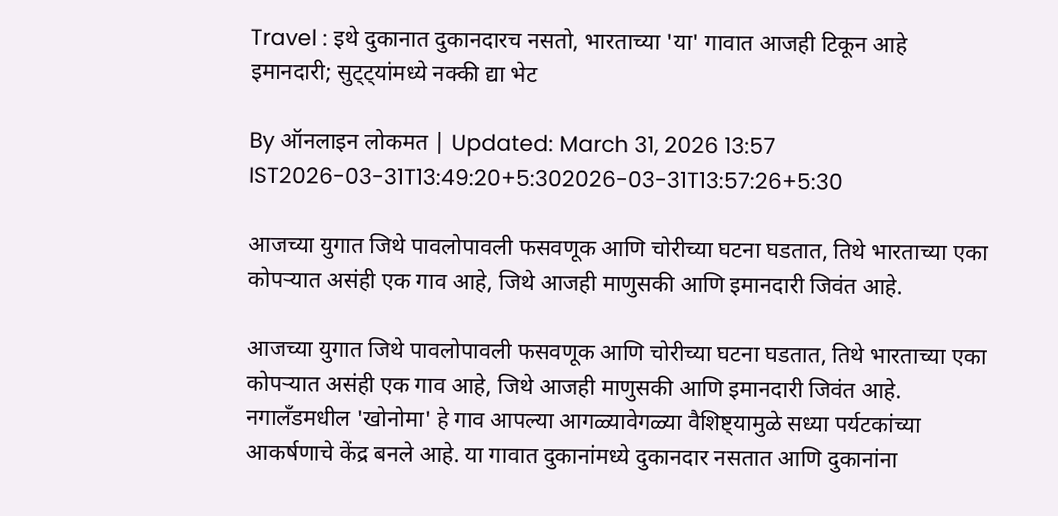Travel : इथे दुकानात दुकानदारच नसतो, भारताच्या 'या' गावात आजही टिकून आहे इमानदारी; सुट्ट्यांमध्ये नक्की द्या भेट

By ऑनलाइन लोकमत | Updated: March 31, 2026 13:57 IST2026-03-31T13:49:20+5:302026-03-31T13:57:26+5:30

आजच्या युगात जिथे पावलोपावली फसवणूक आणि चोरीच्या घटना घडतात, तिथे भारताच्या एका कोपऱ्यात असंही एक गाव आहे, जिथे आजही माणुसकी आणि इमानदारी जिवंत आहे.

आजच्या युगात जिथे पावलोपावली फसवणूक आणि चोरीच्या घटना घडतात, तिथे भारताच्या एका कोपऱ्यात असंही एक गाव आहे, जिथे आजही माणुसकी आणि इमानदारी जिवंत आहे. नगालँडमधील 'खोनोमा' हे गाव आपल्या आगळ्यावेगळ्या वैशिष्ट्यामुळे सध्या पर्यटकांच्या आकर्षणाचे केंद्र बनले आहे. या गावात दुकानांमध्ये दुकानदार नसतात आणि दुकानांना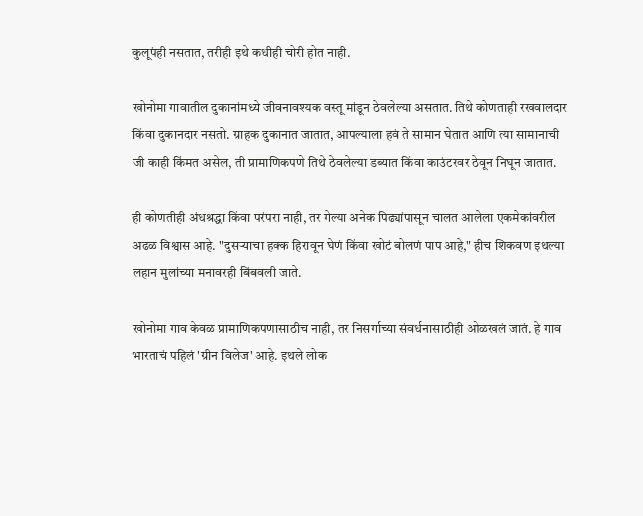कुलूपंही नसतात, तरीही इथे कधीही चोरी होत नाही.

खोनोमा गावातील दुकानांमध्ये जीवनावश्यक वस्तू मांडून ठेवलेल्या असतात. तिथे कोणताही रखवालदार किंवा दुकानदार नसतो. ग्राहक दुकानात जातात, आपल्याला हवं ते सामान घेतात आणि त्या सामानाची जी काही किंमत असेल, ती प्रामाणिकपणे तिथे ठेवलेल्या डब्यात किंवा काउंटरवर ठेवून निघून जातात.

ही कोणतीही अंधश्रद्धा किंवा परंपरा नाही, तर गेल्या अनेक पिढ्यांपासून चालत आलेला एकमेकांवरील अढळ विश्वास आहे. "दुसऱ्याचा हक्क हिरावून घेणं किंवा खोटं बोलणं पाप आहे," हीच शिकवण इथल्या लहान मुलांच्या मनावरही बिंबवली जाते.

खोनोमा गाव केवळ प्रामाणिकपणासाठीच नाही, तर निसर्गाच्या संवर्धनासाठीही ओळखलं जातं. हे गाव भारताचं पहिलं 'ग्रीन विलेज' आहे. इथले लोक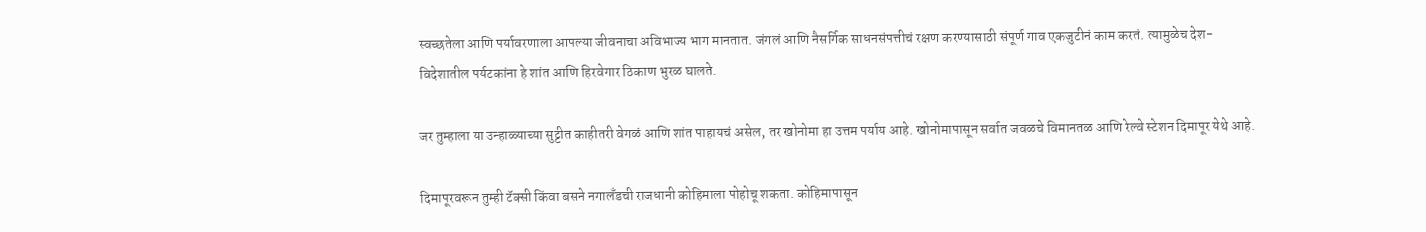स्वच्छतेला आणि पर्यावरणाला आपल्या जीवनाचा अविभाज्य भाग मानतात. जंगलं आणि नैसर्गिक साधनसंपत्तीचं रक्षण करण्यासाठी संपूर्ण गाव एकजुटीनं काम करतं. त्यामुळेच देश-विदेशातील पर्यटकांना हे शांत आणि हिरवेगार ठिकाण भुरळ घालते.

जर तुम्हाला या उन्हाळ्याच्या सुट्टीत काहीतरी वेगळं आणि शांत पाहायचं असेल, तर खोनोमा हा उत्तम पर्याय आहे. खोनोमापासून सर्वात जवळचे विमानतळ आणि रेल्वे स्टेशन दिमापूर येथे आहे.

दिमापूरवरून तुम्ही टॅक्सी किंवा बसने नगालँडची राजधानी कोहिमाला पोहोचू शकता. कोहिमापासून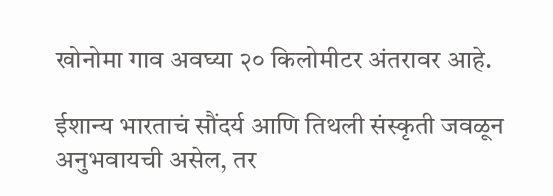खोनोमा गाव अवघ्या २० किलोमीटर अंतरावर आहे.

ईशान्य भारताचं सौंदर्य आणि तिथली संस्कृती जवळून अनुभवायची असेल, तर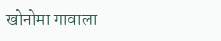खोनोमा गावाला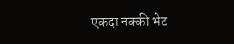एकदा नक्की भेट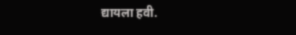द्यायला हवी.